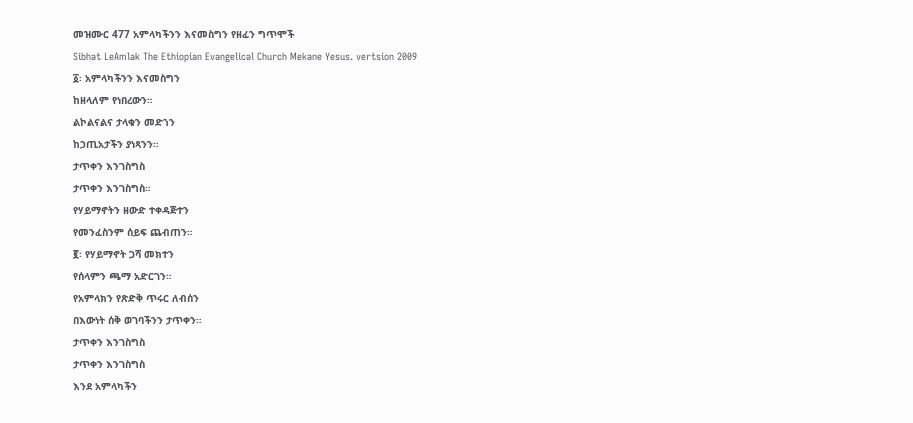መዝሙር 477 አምላካችንን እናመስግን የዘፈን ግጥሞች
Sibhat LeAmlak The Ethiopian Evangelical Church Mekane Yesus. vertsion 2009
፩፡ አምላካችንን እናመስግን
ከዘላለም የነበረውን።
ልኮልናልና ታላቁን መድኀን
ከኃጢአታችን ያነጻንን።
ታጥቀን እንገስግስ
ታጥቀን እንገስግስ።
የሃይማኖትን ዘውድ ተቀዳጅተን
የመንፈስንም ሰይፍ ጨብጠን።
፪፡ የሃይማኖት ጋሻ መክተን
የሰላምን ጫማ አድርገን።
የአምላክን የጽድቅ ጥሩር ለብሰን
በእውነት ሰቅ ወገባችንን ታጥቀን።
ታጥቀን እንገስግስ
ታጥቀን እንገስግስ
እንደ አምላካችን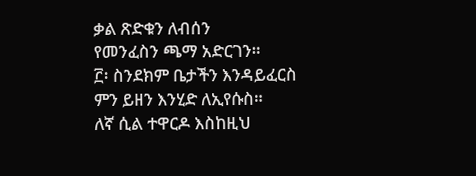ቃል ጽድቁን ለብሰን
የመንፈስን ጫማ አድርገን።
፫፡ ስንደክም ቤታችን እንዳይፈርስ
ምን ይዘን እንሂድ ለኢየሱስ።
ለኛ ሲል ተዋርዶ እስከዚህ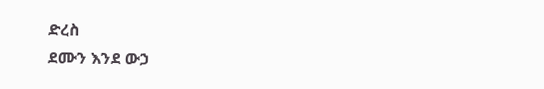ድረስ
ደሙን እንደ ውኃ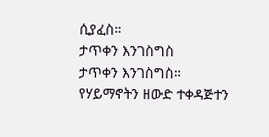ሲያፈስ።
ታጥቀን እንገስግስ
ታጥቀን እንገስግስ።
የሃይማኖትን ዘውድ ተቀዳጅተን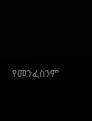የመንፈስንም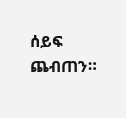ሰይፍ ጨብጠን።